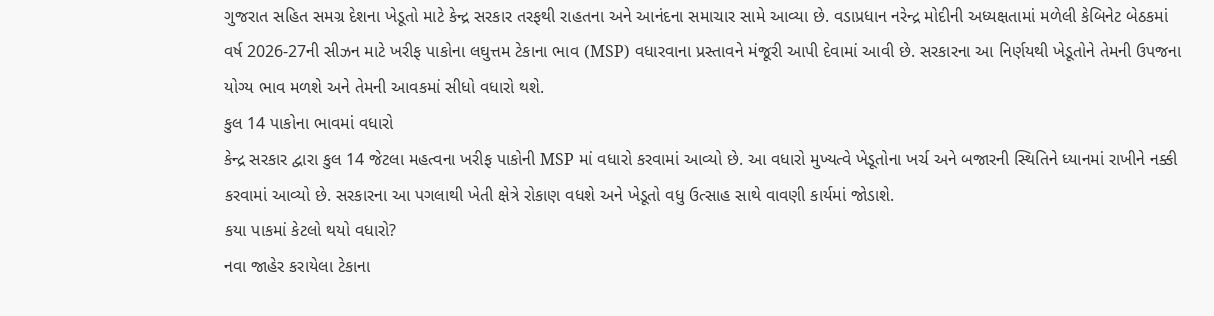ગુજરાત સહિત સમગ્ર દેશના ખેડૂતો માટે કેન્દ્ર સરકાર તરફથી રાહતના અને આનંદના સમાચાર સામે આવ્યા છે. વડાપ્રધાન નરેન્દ્ર મોદીની અધ્યક્ષતામાં મળેલી કેબિનેટ બેઠકમાં વર્ષ 2026-27ની સીઝન માટે ખરીફ પાકોના લઘુત્તમ ટેકાના ભાવ (MSP) વધારવાના પ્રસ્તાવને મંજૂરી આપી દેવામાં આવી છે. સરકારના આ નિર્ણયથી ખેડૂતોને તેમની ઉપજના યોગ્ય ભાવ મળશે અને તેમની આવકમાં સીધો વધારો થશે.
કુલ 14 પાકોના ભાવમાં વધારો
કેન્દ્ર સરકાર દ્વારા કુલ 14 જેટલા મહત્વના ખરીફ પાકોની MSP માં વધારો કરવામાં આવ્યો છે. આ વધારો મુખ્યત્વે ખેડૂતોના ખર્ચ અને બજારની સ્થિતિને ધ્યાનમાં રાખીને નક્કી કરવામાં આવ્યો છે. સરકારના આ પગલાથી ખેતી ક્ષેત્રે રોકાણ વધશે અને ખેડૂતો વધુ ઉત્સાહ સાથે વાવણી કાર્યમાં જોડાશે.
કયા પાકમાં કેટલો થયો વધારો?
નવા જાહેર કરાયેલા ટેકાના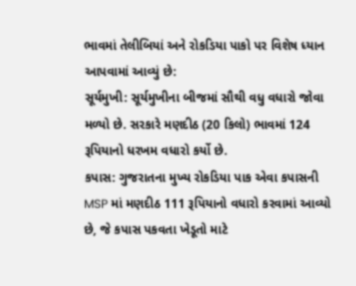ભાવમાં તેલીબિયાં અને રોકડિયા પાકો પર વિશેષ ધ્યાન આપવામાં આવ્યું છે:
સૂર્યમુખી: સૂર્યમુખીના બીજમાં સૌથી વધુ વધારો જોવા મળ્યો છે. સરકારે મણદીઠ (20 કિલો) ભાવમાં 124 રૂપિયાનો ધરખમ વધારો કર્યો છે.
કપાસ: ગુજરાતના મુખ્ય રોકડિયા પાક એવા કપાસની MSP માં મણદીઠ 111 રૂપિયાનો વધારો કરવામાં આવ્યો છે, જે કપાસ પકવતા ખેડૂતો માટે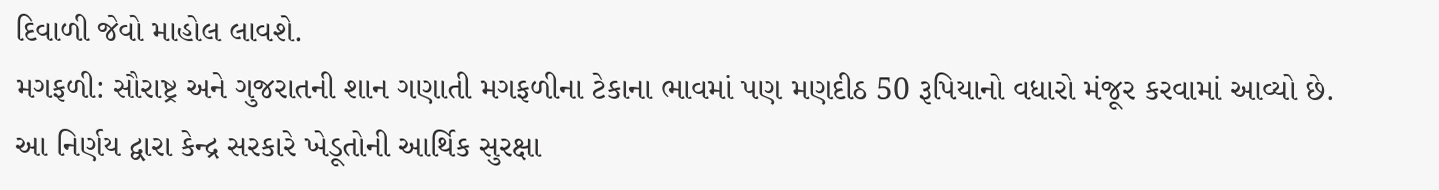દિવાળી જેવો માહોલ લાવશે.
મગફળી: સૌરાષ્ટ્ર અને ગુજરાતની શાન ગણાતી મગફળીના ટેકાના ભાવમાં પણ મણદીઠ 50 રૂપિયાનો વધારો મંજૂર કરવામાં આવ્યો છે.
આ નિર્ણય દ્વારા કેન્દ્ર સરકારે ખેડૂતોની આર્થિક સુરક્ષા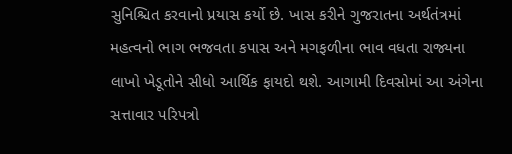સુનિશ્ચિત કરવાનો પ્રયાસ કર્યો છે. ખાસ કરીને ગુજરાતના અર્થતંત્રમાં મહત્વનો ભાગ ભજવતા કપાસ અને મગફળીના ભાવ વધતા રાજ્યના લાખો ખેડૂતોને સીધો આર્થિક ફાયદો થશે. આગામી દિવસોમાં આ અંગેના સત્તાવાર પરિપત્રો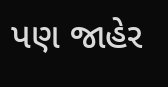પણ જાહેર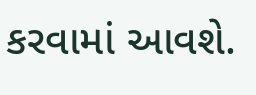કરવામાં આવશે.